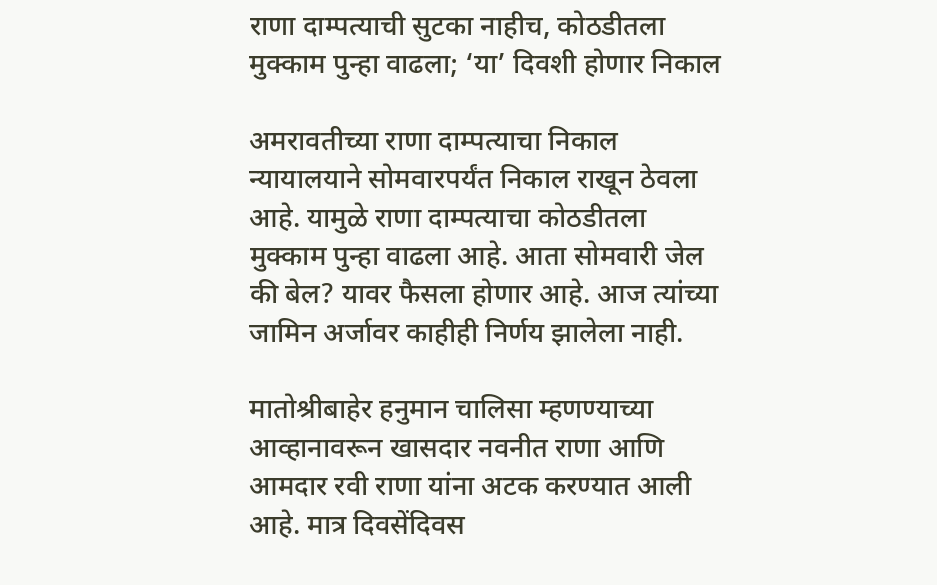राणा दाम्पत्याची सुटका नाहीच, कोठडीतला मुक्काम पुन्हा वाढला; ‘या’ दिवशी होणार निकाल

अमरावतीच्या राणा दाम्पत्याचा निकाल न्यायालयाने सोमवारपर्यंत निकाल राखून ठेवला आहे. यामुळे राणा दाम्पत्याचा कोठडीतला मुक्काम पुन्हा वाढला आहे. आता सोमवारी जेल की बेल? यावर फैसला होणार आहे. आज त्यांच्या जामिन अर्जावर काहीही निर्णय झालेला नाही.

मातोश्रीबाहेर हनुमान चालिसा म्हणण्याच्या आव्हानावरून खासदार नवनीत राणा आणि आमदार रवी राणा यांना अटक करण्यात आली आहे. मात्र दिवसेंदिवस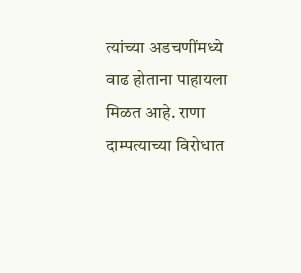त्यांच्या अडचणींमध्ये वाढ होताना पाहायला मिळत आहे. राणा दाम्पत्याच्या विरोधात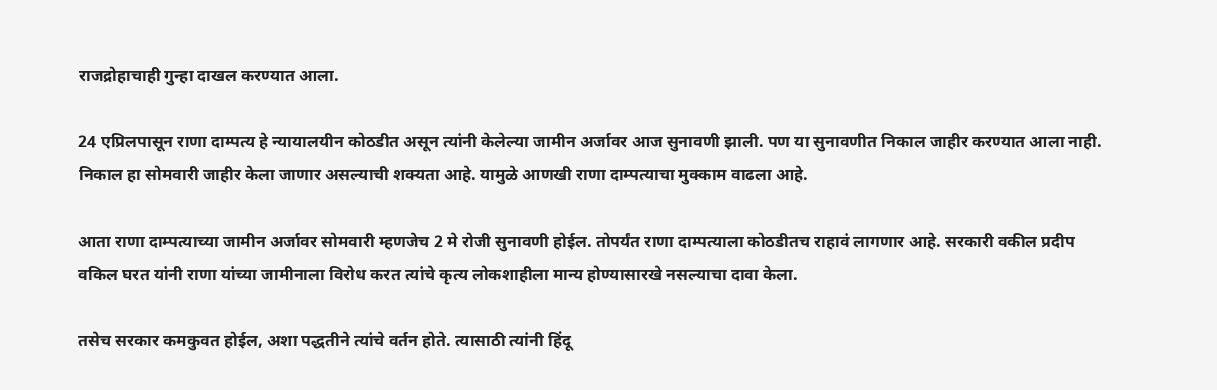राजद्रोहाचाही गुन्हा दाखल करण्यात आला.

24 एप्रिलपासून राणा दाम्पत्य हे न्यायालयीन कोठडीत असून त्यांनी केलेल्या जामीन अर्जावर आज सुनावणी झाली. पण या सुनावणीत निकाल जाहीर करण्यात आला नाही. निकाल हा सोमवारी जाहीर केला जाणार असल्याची शक्यता आहे. यामुळे आणखी राणा दाम्पत्याचा मुक्काम वाढला आहे.

आता राणा दाम्पत्याच्या जामीन अर्जावर सोमवारी म्हणजेच 2 मे रोजी सुनावणी होईल. तोपर्यंत राणा दाम्पत्याला कोठडीतच राहावं लागणार आहे. सरकारी वकील प्रदीप वकिल घरत यांनी राणा यांच्या जामीनाला विरोध करत त्यांचे कृत्य लोकशाहीला मान्य होण्यासारखे नसल्याचा दावा केला.

तसेच सरकार कमकुवत होईल, अशा पद्धतीने त्यांचे वर्तन होते. त्यासाठी त्यांनी हिंदू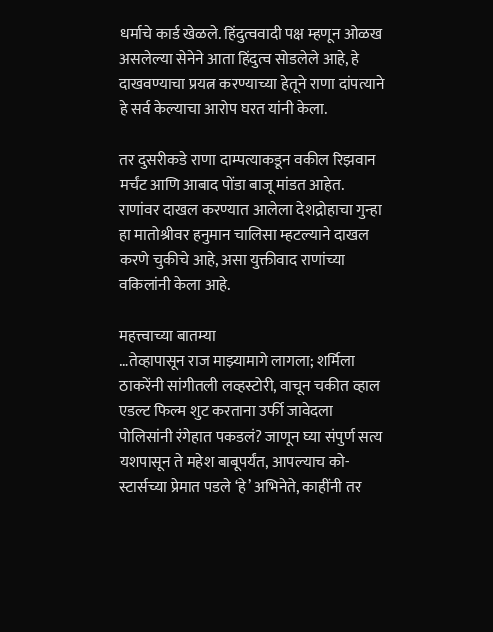धर्माचे कार्ड खेळले. हिंदुत्ववादी पक्ष म्हणून ओळख असलेल्या सेनेने आता हिंदुत्व सोडलेले आहे, हे दाखवण्याचा प्रयत्न करण्याच्या हेतूने राणा दांपत्याने हे सर्व केल्याचा आरोप घरत यांनी केला.

तर दुसरीकडे राणा दाम्पत्याकडून वकील रिझवान मर्चंट आणि आबाद पोंडा बाजू मांडत आहेत. राणांवर दाखल करण्यात आलेला देशद्रोहाचा गुन्हा हा मातोश्रीवर हनुमान चालिसा म्हटल्याने दाखल करणे चुकीचे आहे, असा युक्तीवाद राणांच्या वकिलांनी केला आहे.

महत्त्वाच्या बातम्या
…तेव्हापासून राज माझ्यामागे लागला; शर्मिला ठाकरेंनी सांगीतली लव्हस्टोरी, वाचून चकीत व्हाल
एडल्ट फिल्म शुट करताना उर्फी जावेदला पोलिसांनी रंगेहात पकडलं? जाणून घ्या संपुर्ण सत्य
यशपासून ते महेश बाबूपर्यंत, आपल्याच को-स्टार्सच्या प्रेमात पडले ‘हे’ अभिनेते, काहींनी तर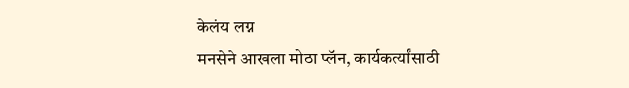केलंय लग्न
मनसेने आखला मोठा प्लॅन, कार्यकर्त्यांसाठी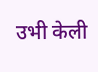उभी केली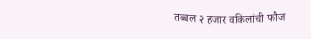तब्बल २ हजार वकिलांची फौज